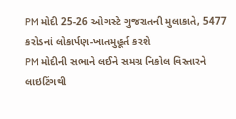PM મોદી 25-26 ઓગસ્ટે ગુજરાતની મુલાકાતે, 5477 કરોડનાં લોકાર્પણ-ખાતમુહૂર્ત કરશે
PM મોદીની સભાને લઈને સમગ્ર નિકોલ વિસ્તારને લાઇટિંગથી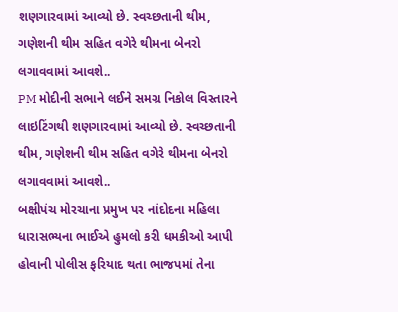શણગારવામાં આવ્યો છે. સ્વચ્છતાની થીમ, ગણેશની થીમ સહિત વગેરે થીમના બેનરો લગાવવામાં આવશે..
PM મોદીની સભાને લઈને સમગ્ર નિકોલ વિસ્તારને લાઇટિંગથી શણગારવામાં આવ્યો છે. સ્વચ્છતાની થીમ, ગણેશની થીમ સહિત વગેરે થીમના બેનરો લગાવવામાં આવશે..
બક્ષીપંચ મોરચાના પ્રમુખ પર નાંદોદના મહિલા ધારાસભ્યના ભાઈએ હુમલો કરી ધમકીઓ આપી હોવાની પોલીસ ફરિયાદ થતા ભાજપમાં તેના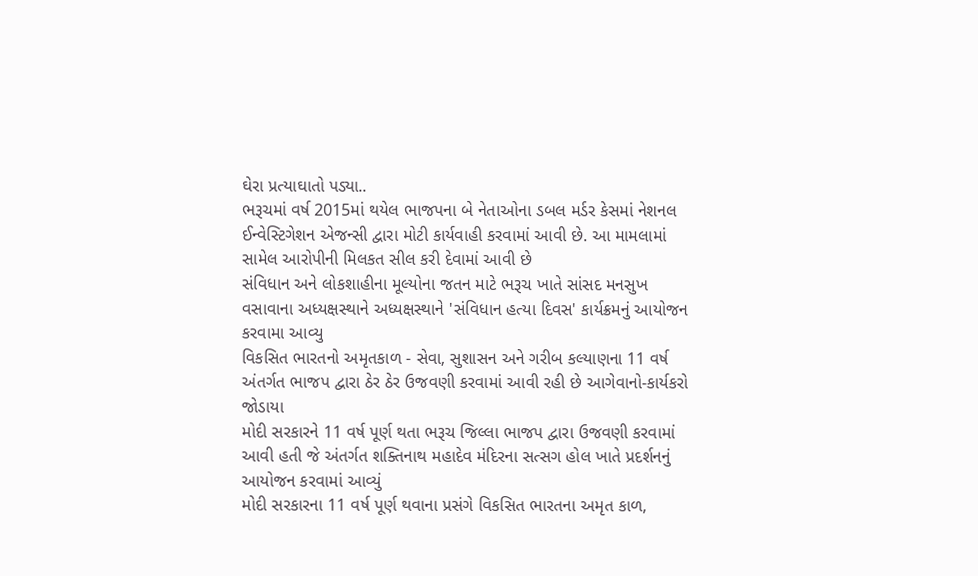ઘેરા પ્રત્યાઘાતો પડ્યા..
ભરૂચમાં વર્ષ 2015માં થયેલ ભાજપના બે નેતાઓના ડબલ મર્ડર કેસમાં નેશનલ ઈન્વેસ્ટિગેશન એજન્સી દ્વારા મોટી કાર્યવાહી કરવામાં આવી છે. આ મામલામાં સામેલ આરોપીની મિલકત સીલ કરી દેવામાં આવી છે
સંવિધાન અને લોકશાહીના મૂલ્યોના જતન માટે ભરૂચ ખાતે સાંસદ મનસુખ વસાવાના અધ્યક્ષસ્થાને અધ્યક્ષસ્થાને 'સંવિધાન હત્યા દિવસ' કાર્યક્રમનું આયોજન કરવામા આવ્યુ
વિકસિત ભારતનો અમૃતકાળ - સેવા, સુશાસન અને ગરીબ કલ્યાણના 11 વર્ષ અંતર્ગત ભાજપ દ્વારા ઠેર ઠેર ઉજવણી કરવામાં આવી રહી છે આગેવાનો-કાર્યકરો જોડાયા
મોદી સરકારને 11 વર્ષ પૂર્ણ થતા ભરૂચ જિલ્લા ભાજપ દ્વારા ઉજવણી કરવામાં આવી હતી જે અંતર્ગત શક્તિનાથ મહાદેવ મંદિરના સત્સગ હોલ ખાતે પ્રદર્શનનું આયોજન કરવામાં આવ્યું
મોદી સરકારના 11 વર્ષ પૂર્ણ થવાના પ્રસંગે વિકસિત ભારતના અમૃત કાળ,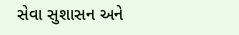સેવા સુશાસન અને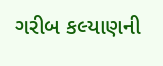ગરીબ કલ્યાણની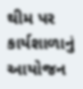થીમ પર કાર્યશાળાનું આયોજન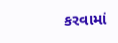કરવામાં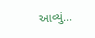આવ્યું...